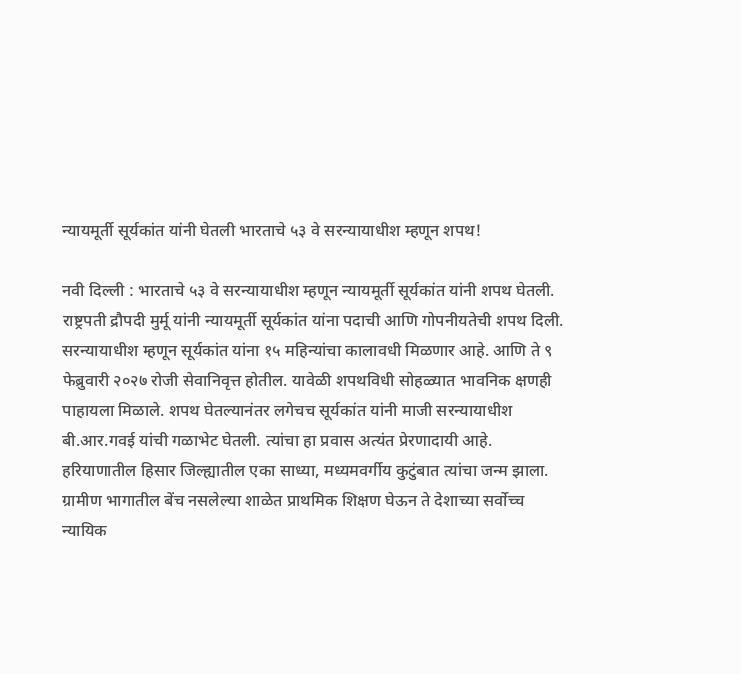न्यायमूर्ती सूर्यकांत यांनी घेतली भारताचे ५३ वे सरन्यायाधीश म्हणून शपथ!

नवी दिल्ली : भारताचे ५३ वे सरन्यायाधीश म्हणून न्यायमूर्ती सूर्यकांत यांनी शपथ घेतली. राष्ट्रपती द्रौपदी मुर्मू यांनी न्यायमूर्ती सूर्यकांत यांना पदाची आणि गोपनीयतेची शपथ दिली. सरन्यायाधीश म्हणून सूर्यकांत यांना १५ महिन्यांचा कालावधी मिळणार आहे. आणि ते ९ फेब्रुवारी २०२७ रोजी सेवानिवृत्त होतील. यावेळी शपथविधी सोहळ्यात भावनिक क्षणही पाहायला मिळाले. शपथ घेतल्यानंतर लगेचच सूर्यकांत यांनी माजी सरन्यायाधीश बी.आर.गवई यांची गळाभेट घेतली. त्यांचा हा प्रवास अत्यंत प्रेरणादायी आहे.
हरियाणातील हिसार जिल्ह्यातील एका साध्या, मध्यमवर्गीय कुटुंबात त्यांचा जन्म झाला. ग्रामीण भागातील बेंच नसलेल्या शाळेत प्राथमिक शिक्षण घेऊन ते देशाच्या सर्वोच्च न्यायिक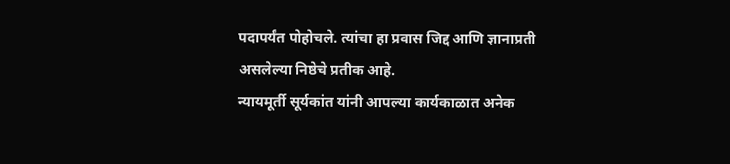पदापर्यंत पोहोचले. त्यांचा हा प्रवास जिद्द आणि ज्ञानाप्रती असलेल्या निष्ठेचे प्रतीक आहे.
न्यायमूर्ती सूर्यकांत यांनी आपल्या कार्यकाळात अनेक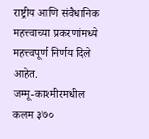राष्ट्रीय आणि संवैधानिक महत्त्वाच्या प्रकरणांमध्ये महत्त्वपूर्ण निर्णय दिले आहेत.
जम्मू-काश्मीरमधील कलम ३७०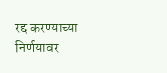रद्द करण्याच्या निर्णयावर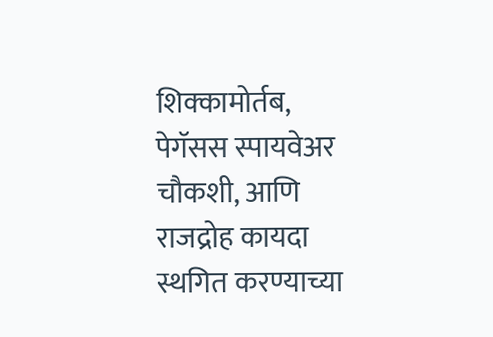शिक्कामोर्तब, पेगॅसस स्पायवेअर चौकशी, आणि राजद्रोह कायदा स्थगित करण्याच्या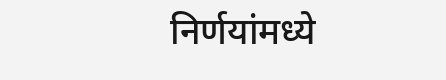निर्णयांमध्ये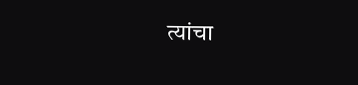त्यांचा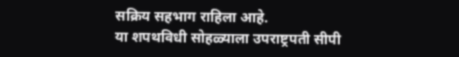सक्रिय सहभाग राहिला आहे.
या शपथविधी सोहळ्याला उपराष्ट्रपती सीपी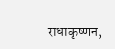राधाकृष्णन,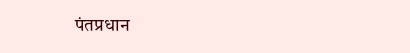पंतप्रधान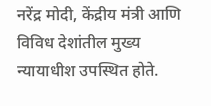नरेंद्र मोदी, केंद्रीय मंत्री आणि विविध देशांतील मुख्य न्यायाधीश उपस्थित होते.